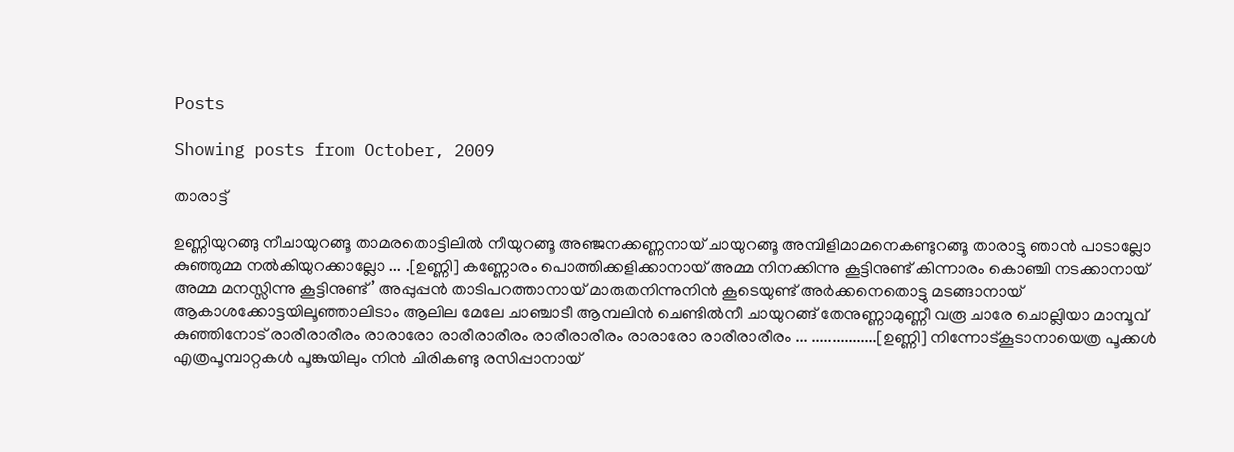Posts

Showing posts from October, 2009

താരാട്ട്

ഉണ്ണിയുറങ്ങു നീചായുറങ്ങൂ താമരതൊട്ടിലില്‍ നീയുറങ്ങൂ അഞ്ജനക്കണ്ണനായ് ചായുറങ്ങൂ അമ്പിളിമാമനെകണ്ടുറങ്ങൂ താരാട്ടു ഞാന്‍ പാടാല്ലോ കുഞ്ഞുമ്മ നല്‍കിയുറക്കാല്ലോ ... .[ഉണ്ണി] കണ്ണോരം പൊത്തിക്കളിക്കാനായ് അമ്മ നിനക്കിന്നു കൂട്ടിനുണ്ട് കിന്നാരം കൊഞ്ചി നടക്കാനായ് അമ്മ മനസ്സിന്നു കൂട്ടിനുണ്ട്’ അപ്പുപ്പന്‍ താടിപറത്താനായ് മാരുതനിന്നുനിന്‍ കൂടെയുണ്ട് അര്‍ക്കനെതൊട്ടു മടങ്ങാനായ് ആകാശക്കോട്ടയിലൂഞ്ഞാലിടാം ആലില മേലേ ചാഞ്ചാടീ ആമ്പലിന്‍ ചെണ്ടില്‍നീ ചായുറങ്ങ് തേനുണ്ണാമുണ്ണീ വരൂ ചാരേ ചൊല്ലിയാ മാമ്പൂവ് കുഞ്ഞിനോട് രാരീരാരീരം രാരാരോ രാരീരാരീരം രാരീരാരീരം രാരാരോ രാരീരാരീരം ... ................[ഉണ്ണി] നിന്നോട്കൂടാനായെത്ര പൂക്കള്‍ എത്രപൂമ്പാറ്റകള്‍ പൂങ്കുയിലും നിന്‍ ചിരികണ്ടു രസിപ്പാനായ്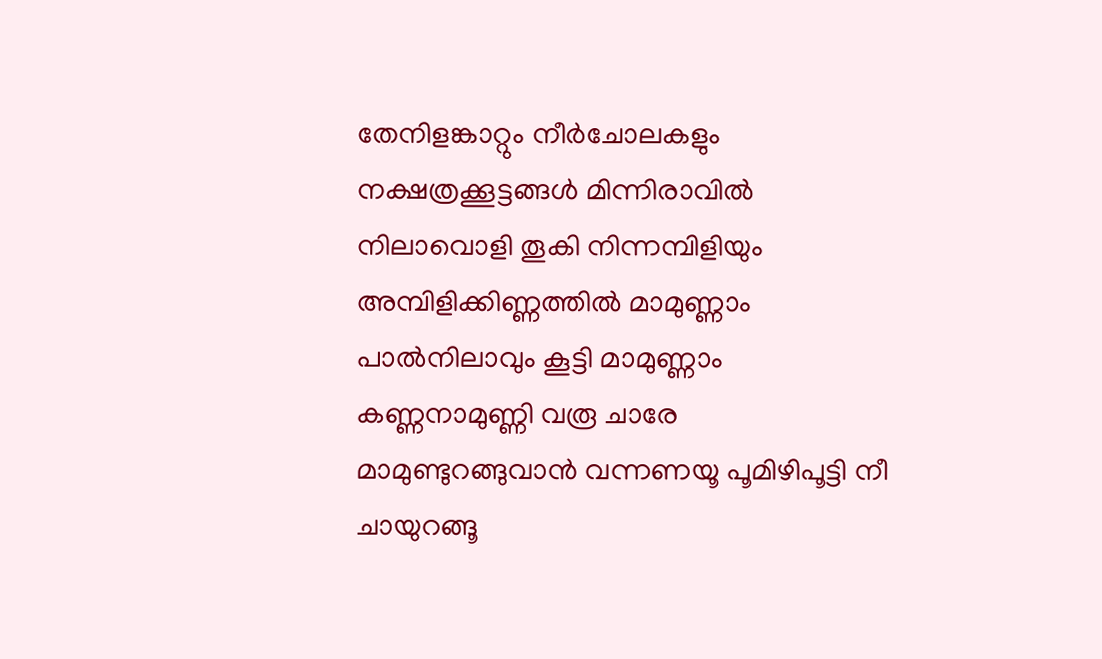തേനിളങ്കാറ്റും നീര്‍ചോലകളും നക്ഷത്രക്കൂട്ടങ്ങള്‍ മിന്നിരാവില്‍ നിലാവൊളി തൂകി നിന്നമ്പിളിയും അമ്പിളിക്കിണ്ണത്തില്‍ മാമുണ്ണാം പാല്‍നിലാവും കൂട്ടി മാമുണ്ണാം കണ്ണനാമുണ്ണി വരൂ ചാരേ മാമുണ്ടുറങ്ങുവാന്‍ വന്നണയൂ പൂമിഴിപൂട്ടി നീ ചായുറങ്ങൂ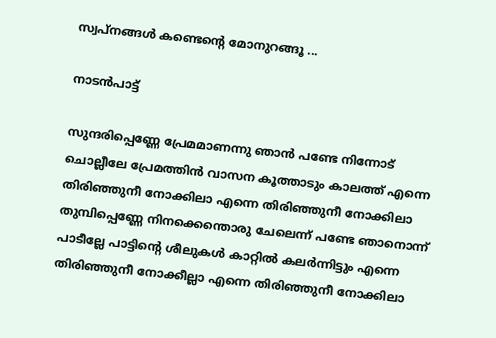സ്വപ്നങ്ങള്‍ കണ്ടെന്റെ മോനുറങ്ങൂ ...

നാടന്‍പാട്ട്

സുന്ദരിപ്പെണ്ണേ പ്രേമമാണന്നു ഞാന്‍ പണ്ടേ നിന്നോട് ചൊല്ലീലേ പ്രേമത്തിന്‍ വാസന കൂത്താടും കാലത്ത് എന്നെ തിരിഞ്ഞുനീ നോക്കിലാ എന്നെ തിരിഞ്ഞുനീ നോക്കിലാ തുമ്പിപ്പെണ്ണേ നിനക്കെന്തൊരു ചേലെന്ന് പണ്ടേ ഞാനൊന്ന് പാടീല്ലേ പാട്ടിന്റെ ശീലുകള്‍ കാറ്റില്‍ കലര്‍ന്നിട്ടും എന്നെ തിരിഞ്ഞുനീ നോക്കീല്ലാ എന്നെ തിരിഞ്ഞുനീ നോക്കിലാ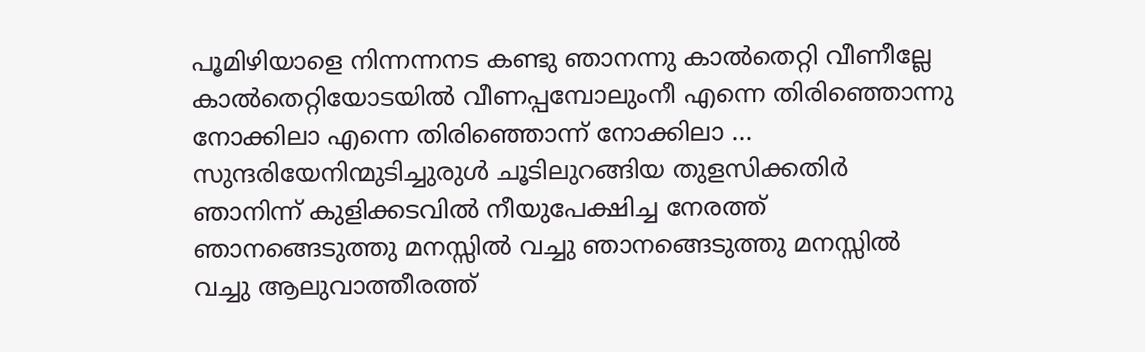പൂമിഴിയാളെ നിന്നന്നനട കണ്ടു ഞാനന്നു കാല്‍തെറ്റി വീണീല്ലേ കാല്‍തെറ്റിയോടയില്‍ വീണപ്പമ്പോലുംനീ എന്നെ തിരിഞ്ഞൊന്നു നോക്കിലാ എന്നെ തിരിഞ്ഞൊന്ന് നോക്കിലാ ... സുന്ദരിയേനിന്മുടിച്ചുരുള്‍ ചൂടിലുറങ്ങിയ തുളസിക്കതിര്‍ ഞാനിന്ന് കുളിക്കടവില്‍ നീയുപേക്ഷിച്ച നേരത്ത് ഞാനങ്ങെടുത്തു മനസ്സില്‍ വച്ചു ഞാനങ്ങെടുത്തു മനസ്സില്‍ വച്ചു ആലുവാത്തീരത്ത്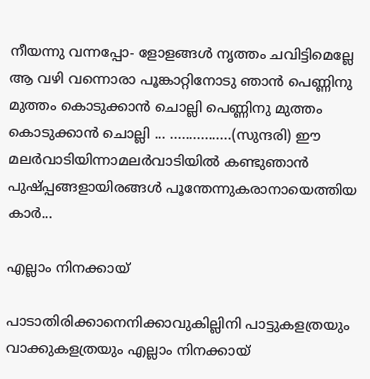നീയന്നു വന്നപ്പോ- ളോളങ്ങള്‍ നൃത്തം ചവിട്ടിമെല്ലേ ആ വഴി വന്നൊരാ പൂങ്കാറ്റിനോടു ഞാന്‍ പെണ്ണിനു മുത്തം കൊടുക്കാന്‍ ചൊല്ലി പെണ്ണിനു മുത്തം കൊടുക്കാന്‍ ചൊല്ലി ... ................(സുന്ദരി) ഈ മലര്‍വാടിയിന്നാമലര്‍വാടിയില്‍ കണ്ടുഞാന്‍ പുഷ്പ്പങ്ങളായിരങ്ങള്‍ പൂന്തേന്നുകരാനായെത്തിയ കാര്‍...

എല്ലാം നിനക്കായ്

പാടാതിരിക്കാനെനിക്കാവുകില്ലിനി പാട്ടുകളത്രയും വാക്കുകളത്രയും എല്ലാം നിനക്കായ്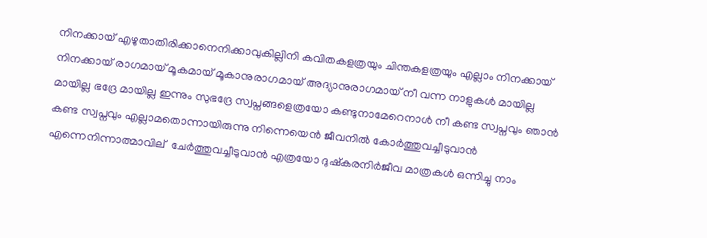നിനക്കായ് എഴുതാതിരിക്കാനെനിക്കാവുകില്ലിനി കവിതകളത്രയും ചിന്തകളത്രയും എല്ലാം നിനക്കായ് നിനക്കായ് രാഗമായ് മൂകമായ് മൂകാനുരാഗമായ് അദ്യാനുരാഗമായ് നീ വന്ന നാളുകള്‍ മായില്ല മായില്ല ഭദ്രേ മായില്ല ഇന്നും സുഭദ്രേ സ്വപ്നങ്ങളെത്രയോ കണ്ടുനാമേറെനാള്‍ നീ കണ്ട സ്വപ്നവും ഞാന്‍ കണ്ട സ്വപ്നവും എല്ലാമതൊന്നായിരുന്നു നിന്നെയെന്‍ ജീവനില്‍ കോര്‍ത്തുവച്ചീടുവാന്‍ എന്നെനിന്നാത്മാവില് ‍ ചേര്‍ത്തുവച്ചീടുവാന്‍ എത്രയോ ദുഷ്കരനിര്‍ജീവ മാത്രകള്‍ ഒന്നിച്ചു നാം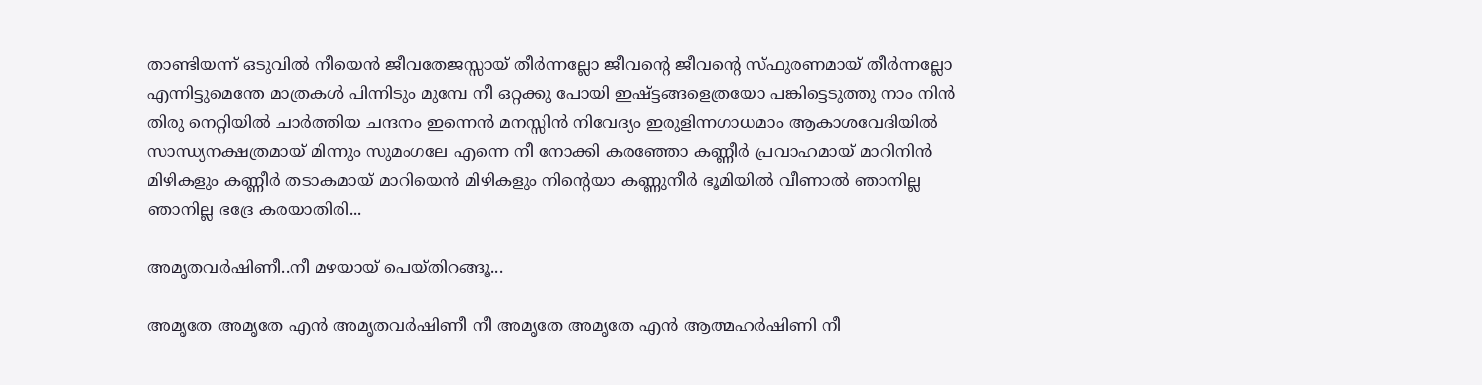താണ്ടിയന്ന് ഒടുവില്‍ നീയെന്‍ ജീവതേജസ്സായ് തീര്‍ന്നല്ലോ ജീവന്റെ ജീവന്റെ സ്ഫുരണമായ് തീര്‍ന്നല്ലോ എന്നിട്ടുമെന്തേ മാത്രകള്‍ പിന്നിടും മുമ്പേ നീ ഒറ്റക്കു പോയി ഇഷ്ട്ടങ്ങളെത്രയോ പങ്കിട്ടെടുത്തു നാം നിന്‍ തിരു നെറ്റിയില്‍ ചാര്‍ത്തിയ ചന്ദനം ഇന്നെന്‍ മനസ്സിന്‍ നിവേദ്യം ഇരുളിന്നഗാധമാം ആകാശവേദിയില്‍ സാന്ധ്യനക്ഷത്രമായ് മിന്നും സുമംഗലേ എന്നെ നീ നോക്കി കരഞ്ഞോ കണ്ണീര്‍ പ്രവാഹമായ് മാറിനിന്‍ മിഴികളും കണ്ണീര്‍ തടാകമായ് മാറിയെന്‍ മിഴികളും നിന്റെയാ കണ്ണുനീര്‍ ഭൂമിയില്‍ വീണാല്‍ ഞാനില്ല ഞാനില്ല ഭദ്രേ കരയാതിരി...

അമൃതവര്‍ഷിണീ..നീ മഴയായ് പെയ്തിറങ്ങൂ...

അമൃതേ അമൃതേ എന്‍ അമൃതവര്‍ഷിണീ നീ അമൃതേ അമൃതേ എന്‍ ആത്മഹര്‍ഷിണി നീ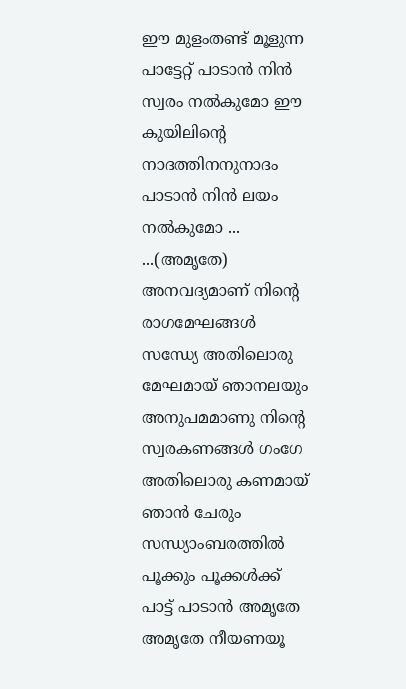ഈ മുളംതണ്ട് മൂളുന്ന പാട്ടേറ്റ് പാടാന്‍ നിന്‍ സ്വരം നല്‍കുമോ ഈ കുയിലിന്റെ നാദത്തിനനുനാദം പാടാന്‍ നിന്‍ ലയം നല്‍കുമോ ... ...(അമൃതേ) അനവദ്യമാണ് നിന്റെ രാഗമേഘങ്ങള്‍ സന്ധ്യേ അതിലൊരു മേഘമായ് ഞാനലയും അനുപമമാണു നിന്റെ സ്വരകണങ്ങള്‍ ഗംഗേ അതിലൊരു കണമായ് ഞാന്‍ ചേരും സന്ധ്യാംബരത്തില്‍ പൂക്കും പൂക്കള്‍ക്ക് പാട്ട് പാടാന്‍ അമൃതേ അമൃതേ നീയണയൂ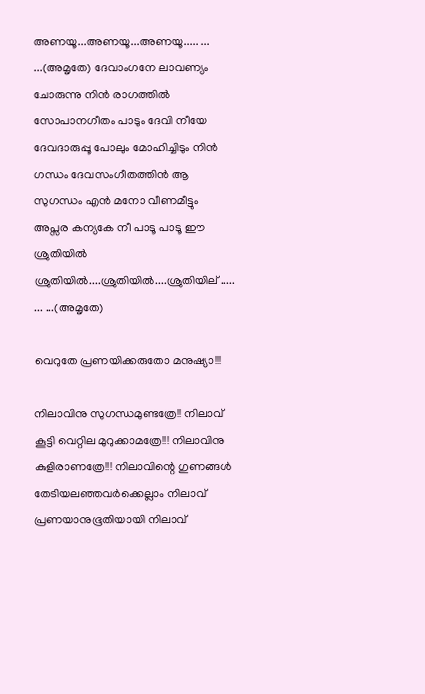അണയൂ...അണയൂ...അണയൂ..... ... ...(അമൃതേ) ദേവാംഗനേ ലാവണ്യം ചോരുന്നു നിന്‍ രാഗത്തില്‍ സോപാനഗീതം പാടും ദേവി നീയേ ദേവദാരുപ്പൂ പോലും മോഹിച്ചിടും നിന്‍ ഗന്ധം ദേവസംഗീതത്തിന്‍ ആ സുഗന്ധം എന്‍ മനോ വീണമീട്ടും അപ്സര കന്യകേ നീ പാടൂ പാടൂ ഈ ശ്രുതിയില്‍ ശ്രുതിയില്‍....ശ്രുതിയില്‍....ശ്രുതിയില് ‍..... ... ...(അമൃതേ)

വെറുതേ പ്രണയിക്കരുതോ മനുഷ്യാ!!!

നിലാവിനു സുഗന്ധമുണ്ടത്രേ!! നിലാവ് കൂട്ടി വെറ്റില മുറുക്കാമത്രേ!!! നിലാവിനു കുളിരാണത്രേ!!! നിലാവിന്റെ ഗുണങ്ങള്‍ തേടിയലഞ്ഞവര്‍ക്കെല്ലാം നിലാവ് പ്രണയാനുഭൂതിയായി നിലാവ്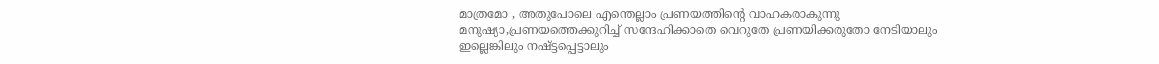മാത്രമോ , അതുപോലെ എന്തെല്ലാം പ്രണയത്തിന്റെ വാഹകരാകുന്നു മനുഷ്യാ,പ്രണയത്തെക്കുറിച്ച് സന്ദേഹിക്കാതെ വെറുതേ പ്രണയിക്കരുതോ നേടിയാലും ഇല്ലെങ്കിലും നഷ്ട്ടപ്പെട്ടാലും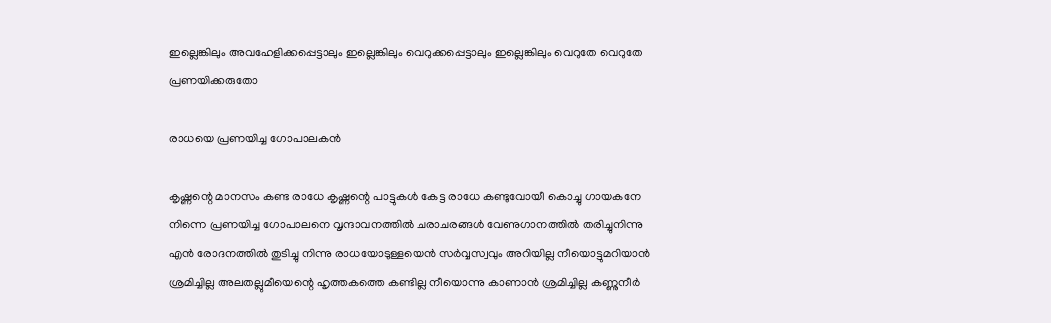ഇല്ലെങ്കിലും അവഹേളിക്കപ്പെട്ടാലും ഇല്ലെങ്കിലും വെറുക്കപ്പെട്ടാലും ഇല്ലെങ്കിലും വെറുതേ വെറുതേ പ്രണയിക്കരുതോ

രാധയെ പ്രണയിച്ച ഗോപാലകന്‍

കൃഷ്ണന്റെ മാനസം കണ്ട രാധേ കൃഷ്ണന്റെ പാട്ടുകള്‍ കേട്ട രാധേ കണ്ടുവോയീ കൊച്ചു ഗായകനേ നിന്നെ പ്രണയിച്ച ഗോപാലനെ വൃന്ദാവനത്തില്‍ ചരാചരങ്ങള്‍ വേണുഗാനത്തില്‍ തരിച്ചുനിന്നു എന്‍ രോദനത്തില്‍ തുടിച്ചു നിന്നു രാധയോടുള്ളയെന്‍ സര്‍വ്വസ്വവും അറിയില്ല നീയൊട്ടുമറിയാന്‍ ശ്രമിച്ചില്ല അലതല്ലുമീയെന്റെ ഹൃത്തകത്തെ കണ്ടില്ല നീയൊന്നു കാണാന്‍ ശ്രമിച്ചില്ല കണ്ണുനീര്‍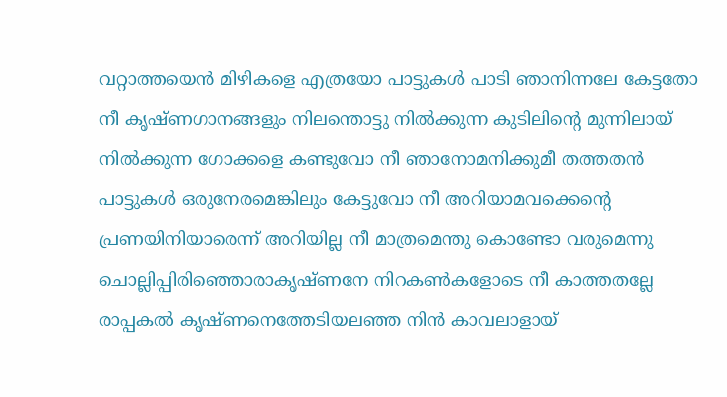വറ്റാത്തയെന്‍ മിഴികളെ എത്രയോ പാട്ടുകള്‍ പാടി ഞാനിന്നലേ കേട്ടതോ നീ കൃഷ്ണഗാനങ്ങളും നിലന്തൊട്ടു നില്‍ക്കുന്ന കുടിലിന്റെ മുന്നിലായ് നില്‍ക്കുന്ന ഗോക്കളെ കണ്ടുവോ നീ ഞാനോമനിക്കുമീ തത്തതന്‍ പാട്ടുകള്‍ ഒരുനേരമെങ്കിലും കേട്ടുവോ നീ അറിയാമവക്കെന്റെ പ്രണയിനിയാരെന്ന് അറിയില്ല നീ മാത്രമെന്തു കൊണ്ടോ വരുമെന്നു ചൊല്ലിപ്പിരിഞ്ഞൊരാകൃഷ്ണനേ നിറകണ്‍കളോടെ നീ കാത്തതല്ലേ രാപ്പകല്‍ കൃഷ്ണനെത്തേടിയലഞ്ഞ നിന്‍ കാവലാളായ്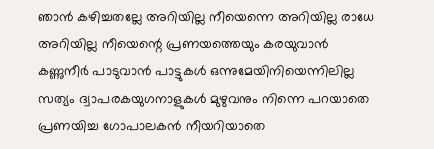ഞാന്‍ കഴിച്ചതല്ലേ അറിയില്ല നീയെന്നെ അറിയില്ല രാധേ അറിയില്ല നീയെന്റെ പ്രണയത്തെയും കരയുവാന്‍ കണ്ണുനീര്‍ പാടുവാന്‍ പാട്ടുകള്‍ ഒന്നുമേയിനിയെന്നിലില്ല സത്യം ദ്വാപരകയുഗനാളുകള്‍ മുഴുവനും നിന്നെ പറയാതെ പ്രണയിച്ച ഗോപാലകന്‍ നീയറിയാതെ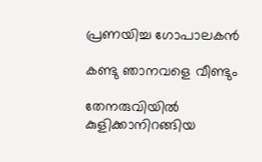പ്രണയിച്ച ഗോപാലകന്‍

കണ്ടു ഞാ‍നവളെ വീണ്ടും

തേനരുവിയില്‍ കുളിക്കാനിറങ്ങിയ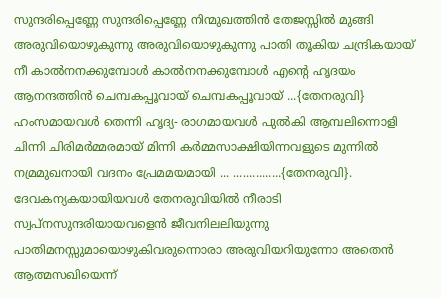സുന്ദരിപ്പെണ്ണേ സുന്ദരിപ്പെണ്ണേ നിന്മുഖത്തിന്‍ തേജസ്സില്‍ മുങ്ങി അരുവിയൊഴുകുന്നു അരുവിയൊഴുകുന്നു പാതി തൂകിയ ചന്ദ്രികയായ് നീ കാല്‍നനക്കുമ്പോള്‍ കാല്‍നനക്കുമ്പോള്‍ എന്റെ ഹൃദയം ആനന്ദത്തിന്‍ ചെമ്പകപ്പൂവായ് ചെമ്പകപ്പൂവായ് ...{തേനരുവി} ഹംസമായവള്‍ തെന്നി ഹൃദ്യ- രാഗമായവള്‍ പുല്‍കി ആമ്പലിന്നൊളി ചിന്നി ചിരിമര്‍മ്മരമായ് മിന്നി കര്‍മ്മസാക്ഷിയിന്നവളുടെ മുന്നില്‍ നമ്രമുഖനായി വദനം പ്രേമമയമായി ... ...............{തേനരുവി}. ദേവകന്യകയായിയവള്‍ തേനരുവിയില്‍ നീരാടി സ്വപ്നസുന്ദരിയായവളെന്‍ ജീവനിലലിയുന്നു പാതിമനസ്സുമായൊഴുകിവരുന്നൊരാ അരുവിയറിയുന്നോ അതെന്‍ ആത്മസഖിയെന്ന്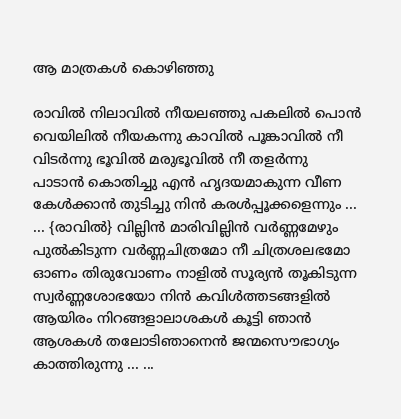ആ മാത്രകള്‍ കൊഴിഞ്ഞു

രാവില്‍ നിലാവില്‍ നീയലഞ്ഞു പകലില്‍ പൊന്‍ വെയിലില്‍ നീയകന്നു കാവില്‍ പൂങ്കാവില്‍ നീ വിടര്‍ന്നു ഭൂവില്‍ മരുഭൂവില്‍ നീ തളര്‍ന്നു പാടാന്‍ കൊതിച്ചു എന്‍ ഹൃദയമാകുന്ന വീണ കേള്‍ക്കാന്‍ തുടിച്ചു നിന്‍ കരള്‍പ്പൂക്കളെന്നും ... ... {രാവില്‍} വില്ലിന്‍ മാരിവില്ലിന്‍ വര്‍ണ്ണമേഴും പുല്‍കിടുന്ന വര്‍ണ്ണചിത്രമോ നീ ചിത്രശലഭമോ ഓണം തിരുവോണം നാളില്‍ സൂര്യന്‍ തൂകിടുന്ന സ്വര്‍ണ്ണശോഭയോ നിന്‍ കവിള്‍ത്തടങ്ങളില്‍ ആയിരം നിറങ്ങളാലാശകള്‍ കൂട്ടി ഞാന്‍ ആശകള്‍ തലോടിഞാനെന്‍ ജന്മസൌഭാഗ്യം കാത്തിരുന്നു ... ...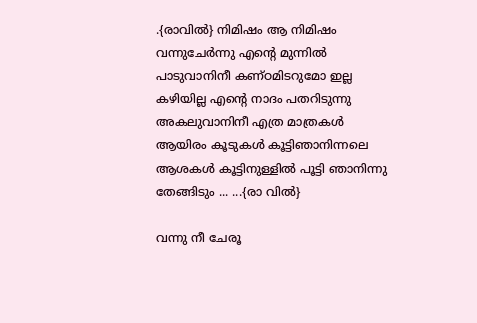.{രാവില്‍} നിമിഷം ആ നിമിഷം വന്നുചേര്‍ന്നു എന്റെ മുന്നില്‍ പാടുവാനിനീ കണ്ഠമിടറുമോ ഇല്ല കഴിയില്ല എന്റെ നാദം പതറിടുന്നു അകലുവാനിനീ എത്ര മാത്രകള്‍ ആയിരം കൂടുകള്‍ കൂട്ടിഞാനിന്നലെ ആശകള്‍ കൂട്ടിനുള്ളില്‍ പൂട്ടി ഞാനിന്നു തേങ്ങിടും ... ...{രാ വില്‍}

വന്നു നീ ചേരൂ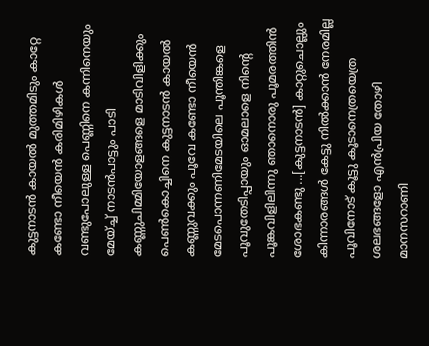കുട്ടനാടന്‍ കായല്‍ മുത്തമിടും കാറ്റേ കണ്ടോ നീയെന്‍ കരിമിഴികള്‍ വണ്ടുപോലുള്ള പെണ്ണിനെ കന്നിനെയും മേയ്ച്ച് നാടന്‍പാട്ടും പാടി കണ്ണുചിമ്മിയോളങ്ങളെ മാടിവിളിക്കും പെണ്‍കൊച്ചിനെ കുട്ടനാടന്‍ കായല്‍ കണ്ണുവക്കും പൂവേ കണ്ടോ നീയെന്‍ മേടപൊന്നണിമേടയിലെ പൂന്തിങ്കളെ പൂവുതേടിപ്പായും ഓമലാളെ നിന്റെ പൂങ്കവിളിലിന്നു ഞാനൊരു പൂമരത്തിന്‍ ശോഭകണ്ടു ...[കുട്ടനാടന്‍] കാറ്റുചൊല്ലും കിന്നാരങ്ങള്‍ കേട്ടു നില്‍ക്കാന്‍ നേരമില്ല പൂവിനോട് കൂട്ടു കൂടാനെത്രയെത്ര ശലഭങ്ങളോ എന്‍പ്രിയ തോഴി മാനസറാണി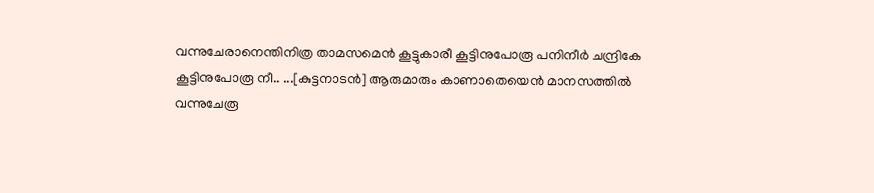വന്നുചേരാനെന്തിനിത്ര താമസമെന്‍ കൂട്ടുകാരീ കൂട്ടിനുപോരൂ പനിനീര്‍ ചന്ദ്രികേ കൂട്ടിനുപോരൂ നീ.. ...[കുട്ടനാടന്‍] ആരുമാരും കാണാതെയെന്‍ മാനസത്തില്‍ വന്നുചേരൂ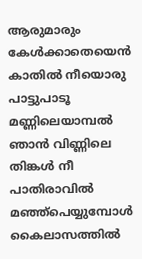ആരുമാരും കേള്‍ക്കാതെയെന്‍ കാതില്‍ നീയൊരു പാട്ടുപാടൂ മണ്ണിലെയാമ്പല്‍ ഞാന്‍ വിണ്ണിലെ തിങ്കള്‍ നീ പാതിരാവില്‍ മഞ്ഞ്പെയ്യുമ്പോള്‍ കൈലാസത്തില്‍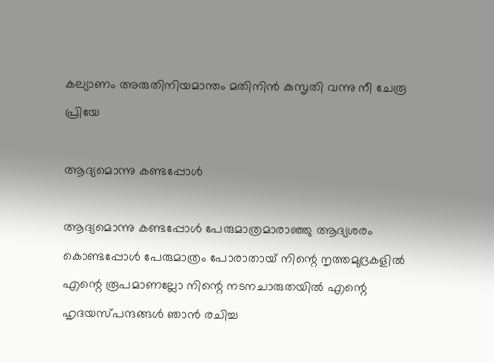കല്യാണം അരുതിനിയമാന്തം മതിനിന്‍ കുസൃതി വന്നു നീ ചേരൂ പ്രിയേ

ആദ്യമൊന്നു കണ്ടപ്പോള്‍

ആദ്യമൊന്നു കണ്ടപ്പോള്‍ പേരുമാത്രമാരാഞ്ഞു ആദ്യശരം കൊണ്ടപ്പോള്‍ പേരുമാത്രം പോരാതായ് നിന്റെ നൃത്തമുദ്രകളില്‍ എന്റെ രൂപമാണല്ലോ നിന്റെ നടനചാരുതയില്‍ എന്റെ ഹൃദയസ്പന്ദങ്ങള്‍ ഞാന്‍ രചിച്ച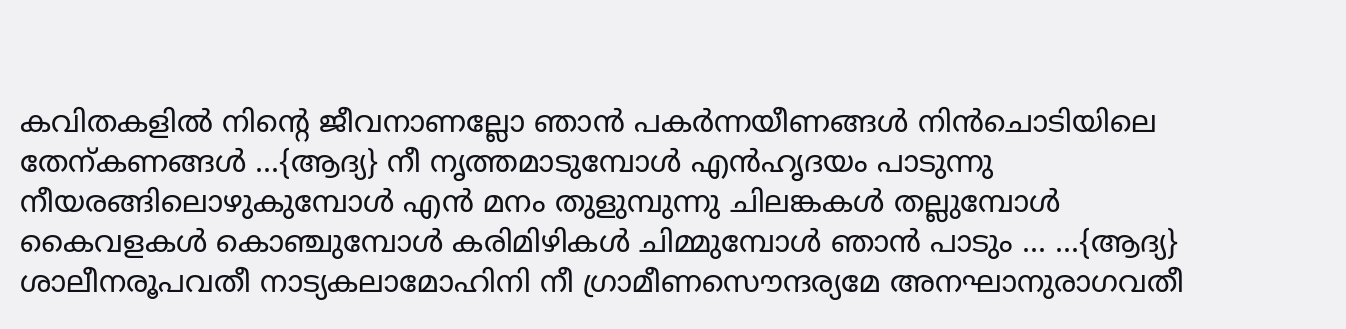കവിതകളില്‍ നിന്റെ ജീവനാണല്ലോ ഞാന്‍ പകര്‍ന്നയീണങ്ങള്‍ നിന്‍ചൊടിയിലെ തേന്കണങ്ങള്‍ ...{ആദ്യ} നീ നൃത്തമാടുമ്പോള്‍ എന്‍ഹൃദയം പാടുന്നു നീയരങ്ങിലൊഴുകുമ്പോള്‍ എന്‍ മനം തുളുമ്പുന്നു ചിലങ്കകള്‍ തല്ലുമ്പോള്‍ കൈവളകള്‍ കൊഞ്ചുമ്പോള്‍ കരിമിഴികള്‍ ചിമ്മുമ്പോള്‍ ഞാന്‍ പാടും ... ...{ആദ്യ} ശാലീനരൂപവതീ നാട്യകലാമോഹിനി നീ ഗ്രാമീണസൌന്ദര്യമേ അനഘാനുരാഗവതീ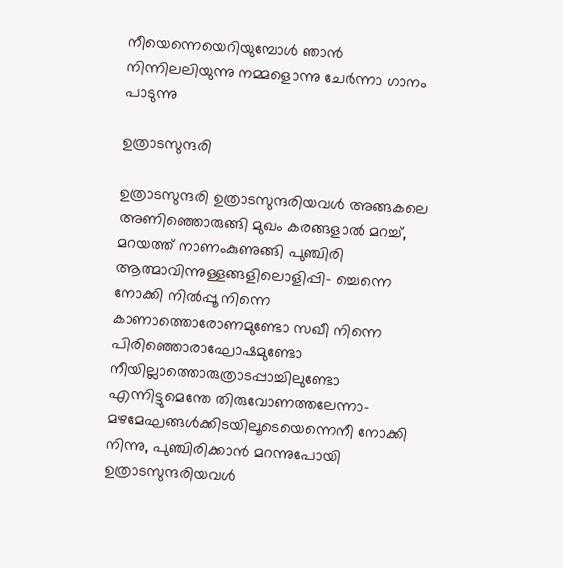നീയെന്നെയെറിയുമ്പോള്‍ ഞാന്‍ നിന്നിലലിയുന്നു നമ്മളൊന്നു ചേര്‍ന്നാ ഗാനം പാടുന്നു

ഉത്രാടസുന്ദരി

ഉത്രാടസുന്ദരി ഉത്രാടസുന്ദരിയവള്‍ അങ്ങകലെ അണിഞ്ഞൊരുങ്ങി മുഖം കരങ്ങളാല്‍ മറച്ച്, മറയത്ത് നാണംകുണുങ്ങി പുഞ്ചിരി ആത്മാവിന്നുള്ളങ്ങളിലൊളിപ്പി- ച്ചെന്നെ നോക്കി നില്‍പ്പൂ നിന്നെ കാണാത്തൊരോണമുണ്ടോ സഖീ നിന്നെ പിരിഞ്ഞൊരാഘോഷമുണ്ടോ നീയില്ലാത്തൊരുത്രാടപ്പാച്ചിലുണ്ടോ എന്നിട്ടുമെന്തേ തിരുവോണത്തലേന്നാ- മഴമേഘങ്ങള്‍ക്കിടയിലൂടെയെന്നെനീ നോക്കി നിന്നു, പുഞ്ചിരിക്കാന്‍ മറന്നുപോയി ഉത്രാടസുന്ദരിയവള്‍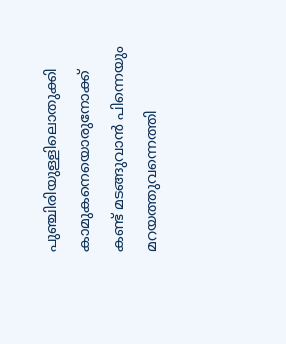പുഞ്ചിരിയുള്ളിലൊതുക്കി കാമുകനെയൊരുനോക്ക് കണ്ട് മടങ്ങുവാന്‍ പിന്നെയും മറയത്തുവന്നെത്തി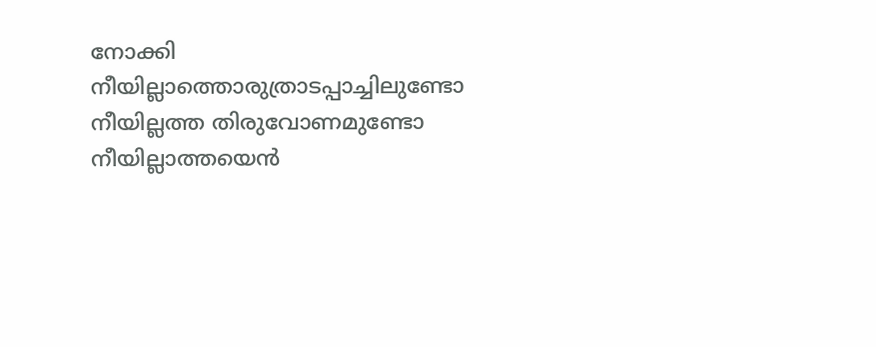നോക്കി നീയില്ലാത്തൊരുത്രാടപ്പാച്ചിലുണ്ടോ നീയില്ലത്ത തിരുവോണമുണ്ടോ നീയില്ലാത്തയെന്‍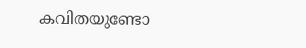കവിതയുണ്ടോ